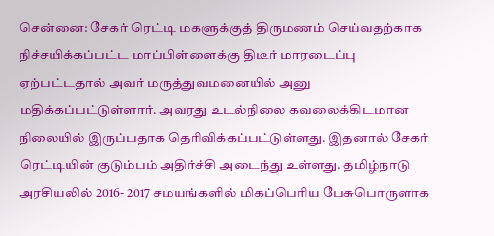சென்னை: சேகர் ரெட்டி மகளுக்குத் திருமணம் செய்வதற்காக நிச்சயிக்கப்பட்ட மாப்பிள்ளைக்கு திடீர் மாரடைப்பு ஏற்பட்டதால் அவர் மருத்துவமனையில் அனு மதிக்கப்பட்டுள்ளார். அவரது உடல்நிலை கவலைக்கிடமான நிலையில் இருப்பதாக தெரிவிக்கப்பட்டுள்ளது. இதனால் சேகர் ரெட்டியின் குடும்பம் அதிர்ச்சி அடைந்து உள்ளது. தமிழ்நாடு அரசியலில் 2016- 2017 சமயங்களில் மிகப்பெரிய பேசுபொருளாக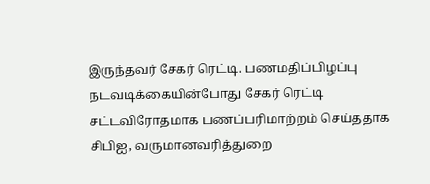இருந்தவர் சேகர் ரெட்டி. பணமதிப்பிழப்பு நடவடிக்கையின்போது சேகர் ரெட்டி சட்டவிரோதமாக பணப்பரிமாற்றம் செய்ததாக சிபிஐ, வருமானவரித்துறை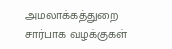அமலாக்கத்துறை சார்பாக வழக்குகள்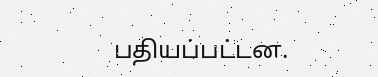பதியப்பட்டன.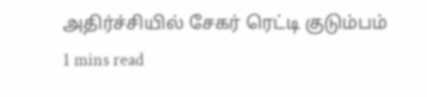அதிர்ச்சியில் சேகர் ரெட்டி குடும்பம்
1 mins read